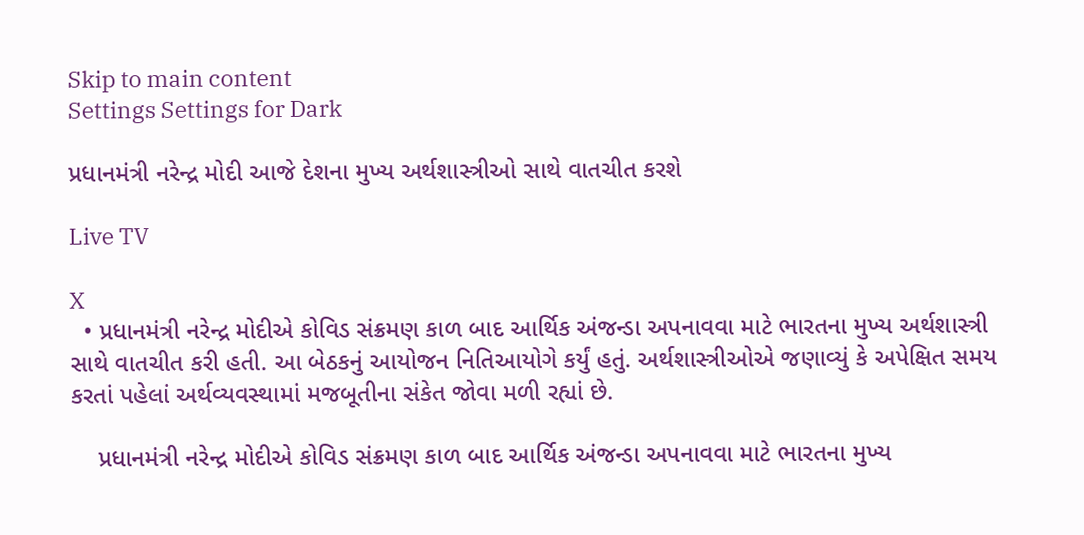Skip to main content
Settings Settings for Dark

પ્રધાનમંત્રી નરેન્દ્ર મોદી આજે દેશના મુખ્ય અર્થશાસ્ત્રીઓ સાથે વાતચીત કરશે

Live TV

X
  • પ્રધાનમંત્રી નરેન્દ્ર મોદીએ કોવિડ સંક્રમણ કાળ બાદ આર્થિક અંજન્ડા અપનાવવા માટે ભારતના મુખ્ય અર્થશાસ્ત્રી સાથે વાતચીત કરી હતી. આ બેઠકનું આયોજન નિતિઆયોગે કર્યું હતું. અર્થશાસ્ત્રીઓએ જણાવ્યું કે અપેક્ષિત સમય કરતાં પહેલાં અર્થવ્યવસ્થામાં મજબૂતીના સંકેત જોવા મળી રહ્યાં છે.

    પ્રધાનમંત્રી નરેન્દ્ર મોદીએ કોવિડ સંક્રમણ કાળ બાદ આર્થિક અંજન્ડા અપનાવવા માટે ભારતના મુખ્ય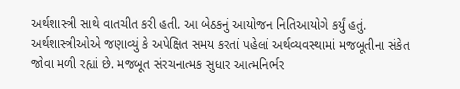અર્થશાસ્ત્રી સાથે વાતચીત કરી હતી. આ બેઠકનું આયોજન નિતિઆયોગે કર્યું હતું. અર્થશાસ્ત્રીઓએ જણાવ્યું કે અપેક્ષિત સમય કરતાં પહેલાં અર્થવ્યવસ્થામાં મજબૂતીના સંકેત જોવા મળી રહ્યાં છે. મજબૂત સંરચનાત્મક સુધાર આત્મનિર્ભર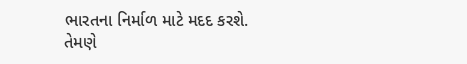ભારતના નિર્માળ માટે મદદ કરશે. તેમણે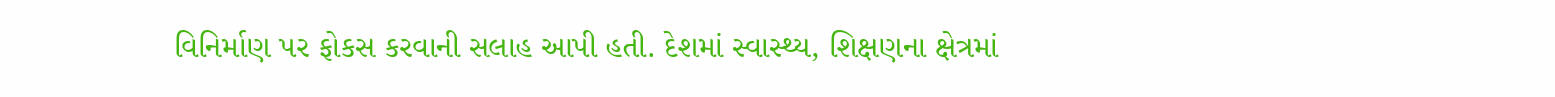વિનિર્માણ પર ફોકસ કરવાની સલાહ આપી હતી. દેશમાં સ્વાસ્થ્ય, શિક્ષણના ક્ષેત્રમાં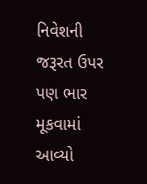નિવેશની જરૂરત ઉપર પણ ભાર મૂકવામાં આવ્યો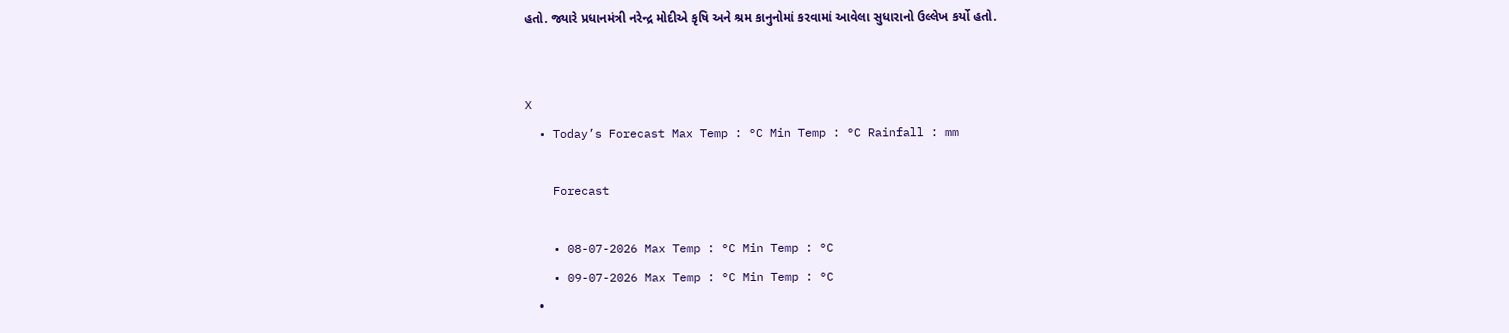હતો. જ્યારે પ્રધાનમંત્રી નરેન્દ્ર મોદીએ કૃષિ અને શ્રમ કાનુનોમાં કરવામાં આવેલા સુધારાનો ઉલ્લેખ કર્યો હતો.


X
  • Today’s Forecast Max Temp : °C Min Temp : °C Rainfall : mm

    Forecast

    • 08-07-2026 Max Temp : °C Min Temp : °C
    • 09-07-2026 Max Temp : °C Min Temp : °C
    •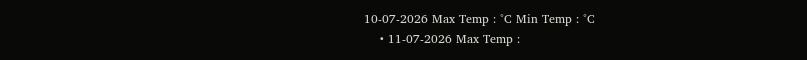10-07-2026 Max Temp : °C Min Temp : °C
    • 11-07-2026 Max Temp :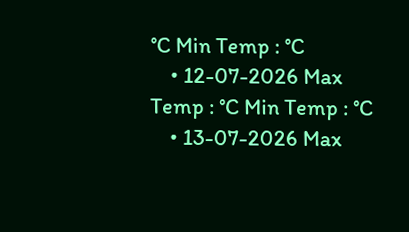°C Min Temp : °C
    • 12-07-2026 Max Temp : °C Min Temp : °C
    • 13-07-2026 Max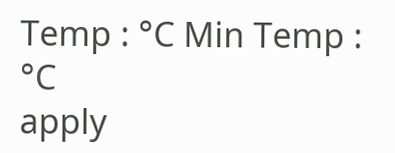Temp : °C Min Temp : °C
apply